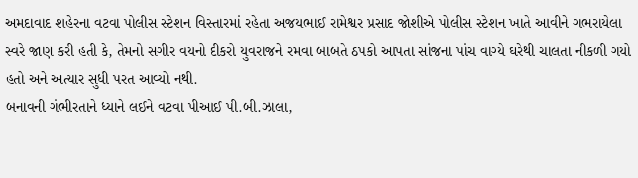અમદાવાદ શહેરના વટવા પોલીસ સ્ટેશન વિસ્તારમાં રહેતા અજયભાઈ રામેશ્વર પ્રસાદ જોશીએ પોલીસ સ્ટેશન ખાતે આવીને ગભરાયેલા સ્વરે જાણ કરી હતી કે, તેમનો સગીર વયનો દીકરો યુવરાજને રમવા બાબતે ઠપકો આપતા સાંજના પાંચ વાગ્યે ઘરેથી ચાલતા નીકળી ગયો હતો અને અત્યાર સુધી પરત આવ્યો નથી.
બનાવની ગંભીરતાને ધ્યાને લઈને વટવા પીઆઈ પી.બી.ઝાલા,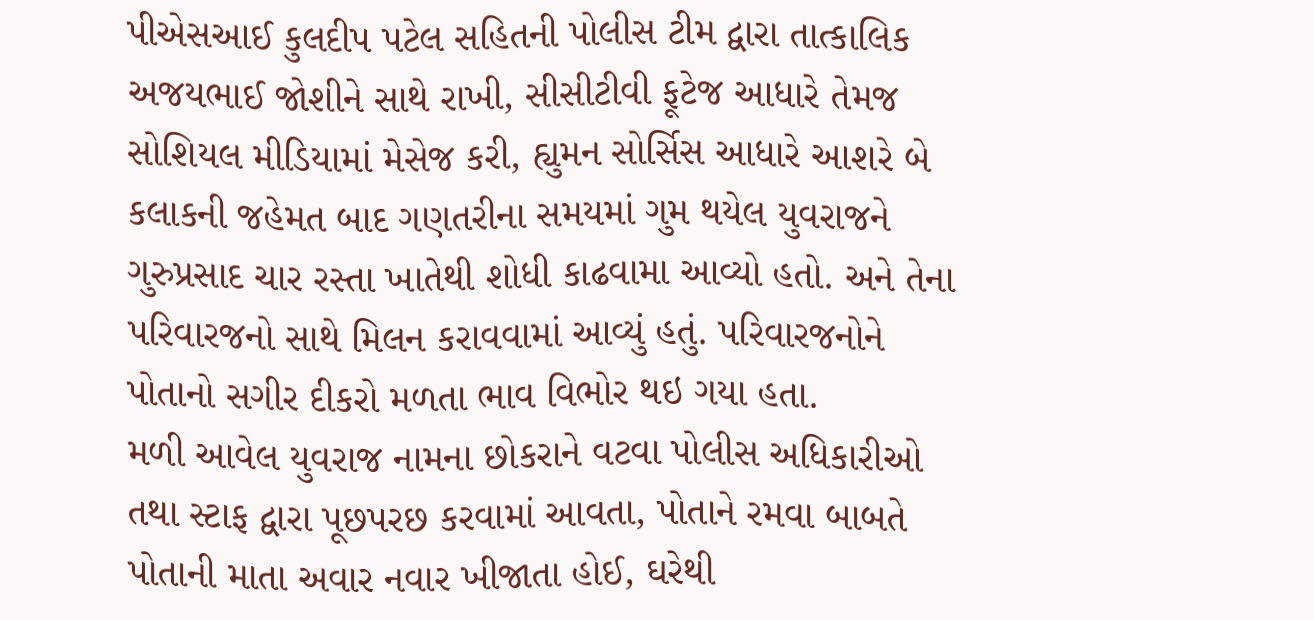પીએસઆઈ કુલદીપ પટેલ સહિતની પોલીસ ટીમ દ્વારા તાત્કાલિક અજયભાઈ જોશીને સાથે રાખી, સીસીટીવી ફૂટેજ આધારે તેમજ સોશિયલ મીડિયામાં મેસેજ કરી, હ્યુમન સોર્સિસ આધારે આશરે બે કલાકની જહેમત બાદ ગણતરીના સમયમાં ગુમ થયેલ યુવરાજને ગુરુપ્રસાદ ચાર રસ્તા ખાતેથી શોધી કાઢવામા આવ્યો હતો. અને તેના પરિવારજનો સાથે મિલન કરાવવામાં આવ્યું હતું. પરિવારજનોને પોતાનો સગીર દીકરો મળતા ભાવ વિભોર થઇ ગયા હતા.
મળી આવેલ યુવરાજ નામના છોકરાને વટવા પોલીસ અધિકારીઓ તથા સ્ટાફ દ્વારા પૂછપરછ કરવામાં આવતા, પોતાને રમવા બાબતે પોતાની માતા અવાર નવાર ખીજાતા હોઈ, ઘરેથી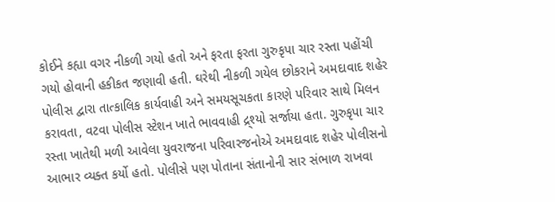કોઈને કહ્યા વગર નીકળી ગયો હતો અને ફરતા ફરતા ગુરુકૃપા ચાર રસ્તા પહોંચી ગયો હોવાની હકીકત જણાવી હતી. ઘરેથી નીકળી ગયેલ છોકરાને અમદાવાદ શહેર પોલીસ દ્વારા તાત્કાલિક કાર્યવાહી અને સમયસૂચકતા કારણે પરિવાર સાથે મિલન કરાવતા, વટવા પોલીસ સ્ટેશન ખાતે ભાવવાહી દ્ર્શ્યો સર્જાયા હતા. ગુરુકૃપા ચાર રસ્તા ખાતેથી મળી આવેલા યુવરાજના પરિવારજનોએ અમદાવાદ શહેર પોલીસનો આભાર વ્યક્ત કર્યો હતો. પોલીસે પણ પોતાના સંતાનોની સાર સંભાળ રાખવા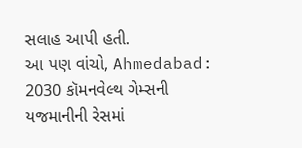સલાહ આપી હતી.
આ પણ વાંચો, Ahmedabad: 2030 કૉમનવેલ્થ ગેમ્સની યજમાનીની રેસમાં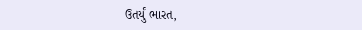ઉતર્યું ભારત,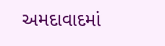અમદાવાદમાં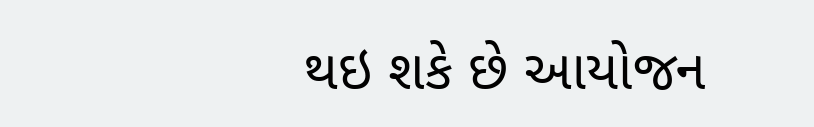થઇ શકે છે આયોજન